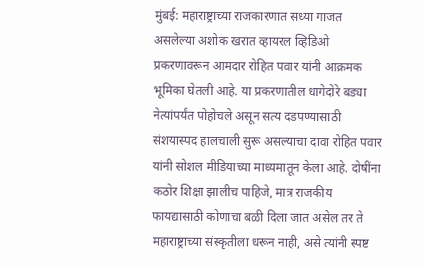मुंबई: महाराष्ट्राच्या राजकारणात सध्या गाजत असलेल्या अशोक खरात व्हायरल व्हिडिओ प्रकरणावरून आमदार रोहित पवार यांनी आक्रमक भूमिका घेतली आहे. या प्रकरणातील धागेदोरे बड्या नेत्यांपर्यंत पोहोचले असून सत्य दडपण्यासाठी संशयास्पद हालचाली सुरू असल्याचा दावा रोहित पवार यांनी सोशल मीडियाच्या माध्यमातून केला आहे. दोषींना कठोर शिक्षा झालीच पाहिजे, मात्र राजकीय फायद्यासाठी कोणाचा बळी दिला जात असेल तर ते महाराष्ट्राच्या संस्कृतीला धरून नाही, असे त्यांनी स्पष्ट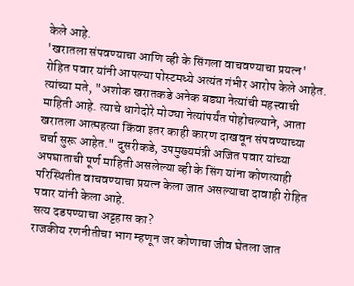केले आहे.
'खरातला संपवण्याचा आणि व्ही के सिंगला वाचवण्याचा प्रयत्न'
रोहित पवार यांनी आपल्या पोस्टमध्ये अत्यंत गंभीर आरोप केले आहेत. त्यांच्या मते, "अशोक खरातकडे अनेक बड्या नेत्यांची महत्त्वाची माहिती आहे. त्याचे धागेदोरे मोठ्या नेत्यांपर्यंत पोहोचल्याने, आता खरातला आत्महत्या किंवा इतर काही कारण दाखवून संपवण्याच्या चर्चा सुरू आहेत." दुसरीकडे, उपमुख्यमंत्री अजित पवार यांच्या अपघाताची पूर्ण माहिती असलेल्या व्ही के सिंग यांना कोणत्याही परिस्थितीत वाचवण्याचा प्रयत्न केला जात असल्याचा दावाही रोहित पवार यांनी केला आहे.
सत्य दडपण्याचा अट्टहास का?
राजकीय रणनीतीचा भाग म्हणून जर कोणाचा जीव घेतला जात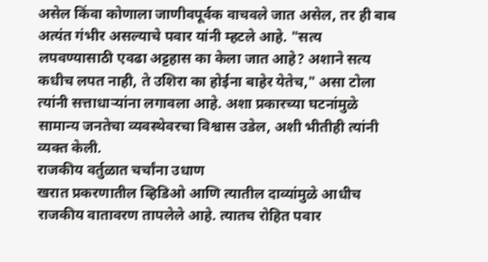असेल किंवा कोणाला जाणीवपूर्वक वाचवले जात असेल, तर ही बाब अत्यंत गंभीर असल्याचे पवार यांनी म्हटले आहे. "सत्य लपवण्यासाठी एवढा अट्टहास का केला जात आहे? अशाने सत्य कधीच लपत नाही, ते उशिरा का होईना बाहेर येतेच," असा टोला त्यांनी सत्ताधाऱ्यांना लगावला आहे. अशा प्रकारच्या घटनांमुळे सामान्य जनतेचा व्यवस्थेवरचा विश्वास उडेल, अशी भीतीही त्यांनी व्यक्त केली.
राजकीय वर्तुळात चर्चांना उधाण
खरात प्रकरणातील व्हिडिओ आणि त्यातील दाव्यांमुळे आधीच राजकीय वातावरण तापलेले आहे. त्यातच रोहित पवार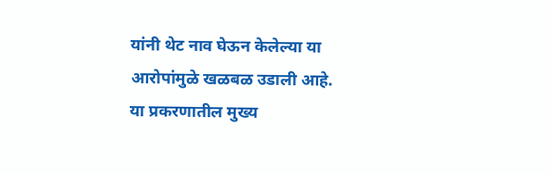यांनी थेट नाव घेऊन केलेल्या या आरोपांमुळे खळबळ उडाली आहे. या प्रकरणातील मुख्य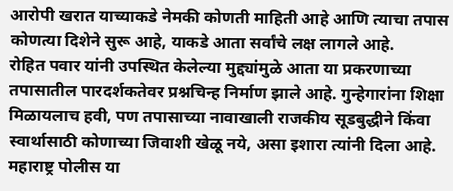आरोपी खरात याच्याकडे नेमकी कोणती माहिती आहे आणि त्याचा तपास कोणत्या दिशेने सुरू आहे, याकडे आता सर्वांचे लक्ष लागले आहे.
रोहित पवार यांनी उपस्थित केलेल्या मुद्द्यांमुळे आता या प्रकरणाच्या तपासातील पारदर्शकतेवर प्रश्नचिन्ह निर्माण झाले आहे. गुन्हेगारांना शिक्षा मिळायलाच हवी, पण तपासाच्या नावाखाली राजकीय सूडबुद्धीने किंवा स्वार्थासाठी कोणाच्या जिवाशी खेळू नये, असा इशारा त्यांनी दिला आहे. महाराष्ट्र पोलीस या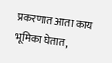प्रकरणात आता काय भूमिका घेतात,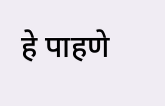हे पाहणे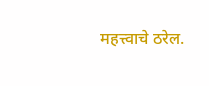महत्त्वाचे ठरेल.